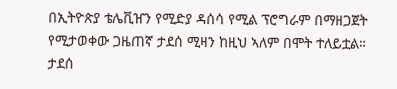በኢትዮጵያ ቴሌቪዠን የሚድያ ዳሰሳ የሚል ፕሮግራም በማዘጋጀት የሚታወቀው ጋዜጠኛ ታደሰ ሚዛን ከዚህ ኣለም በሞት ተለይቷል።
ታደሰ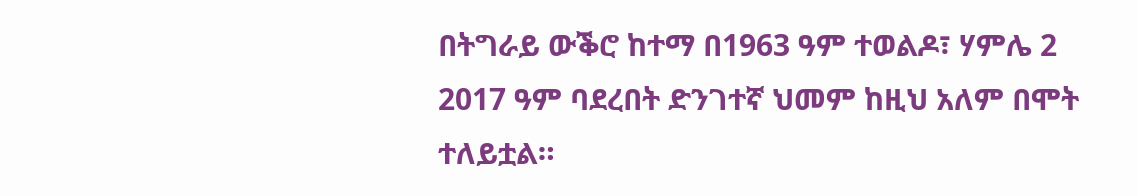በትግራይ ውቕሮ ከተማ በ1963 ዓም ተወልዶ፣ ሃምሌ 2 2017 ዓም ባደረበት ድንገተኛ ህመም ከዚህ አለም በሞት ተለይቷል።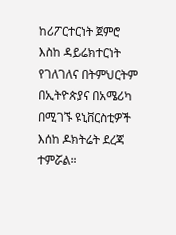ከሪፖርተርነት ጀምሮ እስከ ዳይሬክተርነት የገለገለና በትምህርትም በኢትዮጵያና በአሜሪካ በሚገኙ ዩኒቨርስቲዎች እሰከ ዶክትሬት ደረጃ ተምሯል።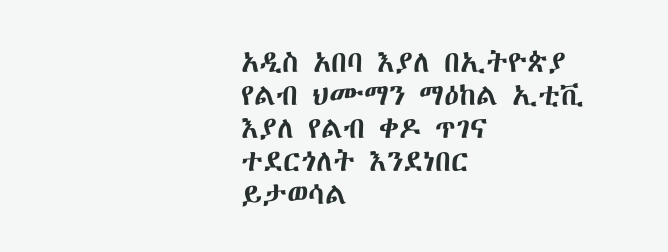አዲስ አበባ እያለ በኢትዮጵያ የልብ ህሙማን ማዕከል ኢቲቪ እያለ የልብ ቀዶ ጥገና ተደርጎለት እንደነበር ይታወሳል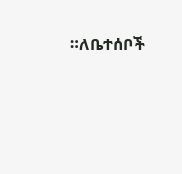።ለቤተሰቦች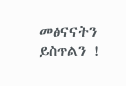መፅናናትን ይስጥልን !